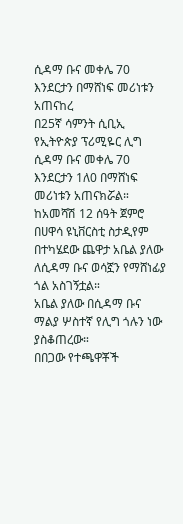ሲዳማ ቡና መቀሌ 70 እንደርታን በማሸነፍ መሪነቱን አጠናከረ
በ25ኛ ሳምንት ሲቢኢ የኢትዮጵያ ፕሪሚዬር ሊግ ሲዳማ ቡና መቀሌ 70 እንደርታን 1ለ0 በማሸነፍ መሪነቱን አጠናክሯል።
ከአመሻሽ 12 ሰዓት ጀምሮ በሀዋሳ ዩኒቨርስቲ ስታዲየም በተካሄደው ጨዋታ አቤል ያለው ለሲዳማ ቡና ወሳኟን የማሸነፊያ ጎል አስገኝቷል።
አቤል ያለው በሲዳማ ቡና ማልያ ሦስተኛ የሊግ ጎሉን ነው ያስቆጠረው።
በበጋው የተጫዋቾች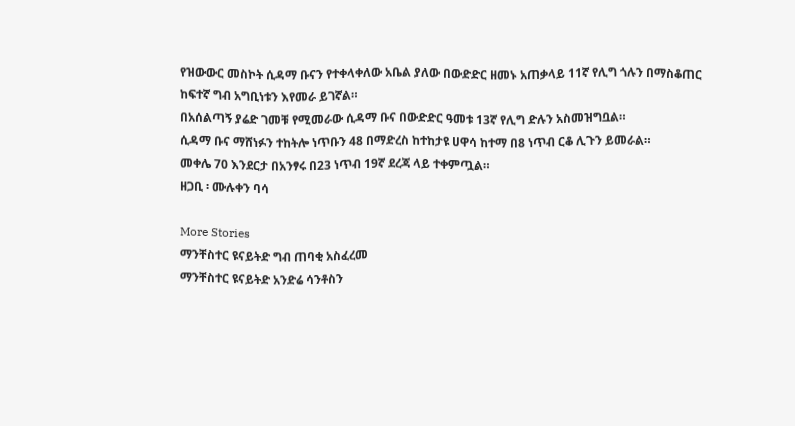የዝውውር መስኮት ሲዳማ ቡናን የተቀላቀለው አቤል ያለው በውድድር ዘመኑ አጠቃላይ 11ኛ የሊግ ጎሉን በማስቆጠር ከፍተኛ ግብ አግቢነቱን እየመራ ይገኛል።
በአሰልጣኝ ያሬድ ገመቹ የሚመራው ሲዳማ ቡና በውድድር ዓመቱ 13ኛ የሊግ ድሉን አስመዝግቧል።
ሲዳማ ቡና ማሸነፉን ተከትሎ ነጥቡን 48 በማድረስ ከተከታዩ ሀዋሳ ከተማ በ8 ነጥብ ርቆ ሊጉን ይመራል።
መቀሌ 70 እንደርታ በአንፃሩ በ23 ነጥብ 19ኛ ደረጃ ላይ ተቀምጧል።
ዘጋቢ ፡ ሙሉቀን ባሳ

More Stories
ማንቸስተር ዩናይትድ ግብ ጠባቂ አስፈረመ
ማንቸስተር ዩናይትድ አንድሬ ሳንቶስን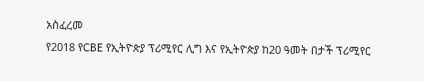አስፈረመ
የ2018 የCBE የኢትዮጵያ ፕሪሚየር ሊግ እና የኢትዮጵያ ከ20 ዓመት በታች ፕሪሚየር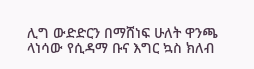ሊግ ውድድርን በማሸነፍ ሁለት ዋንጫ ላነሳው የሲዳማ ቡና እግር ኳስ ክለብ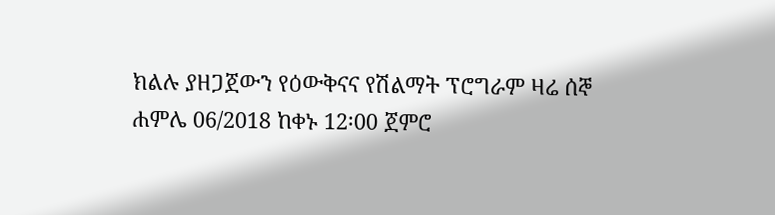ክልሉ ያዘጋጀውን የዕውቅናና የሽልማት ፕሮግራም ዛሬ ሰኞ ሐምሌ 06/2018 ከቀኑ 12፡00 ጀምሮ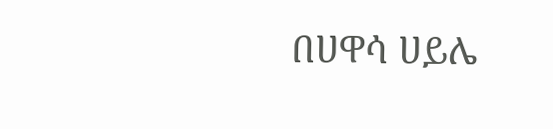በሀዋሳ ሀይሌ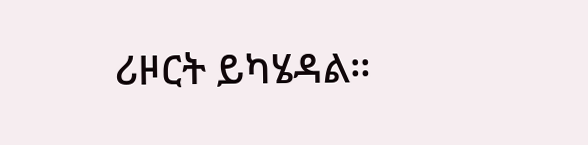ሪዞርት ይካሄዳል።